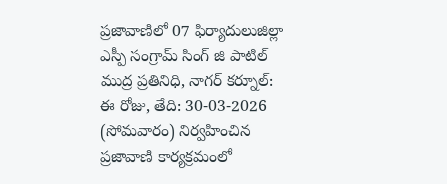ప్రజావాణిలో 07 ఫిర్యాదులుజిల్లా ఎస్పీ సంగ్రామ్ సింగ్ జి పాటిల్
ముద్ర ప్రతినిధి, నాగర్ కర్నూల్:
ఈ రోజు, తేది: 30-03-2026 (సోమవారం) నిర్వహించిన ప్రజావాణి కార్యక్రమంలో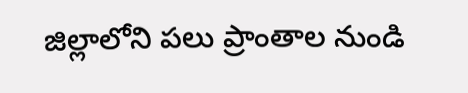జిల్లాలోని పలు ప్రాంతాల నుండి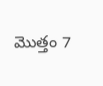మొత్తం 7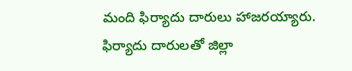మంది ఫిర్యాదు దారులు హాజరయ్యారు.
ఫిర్యాదు దారులతో జిల్లా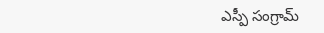ఎస్పీ సంగ్రామ్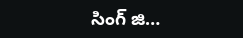సింగ్ జి…